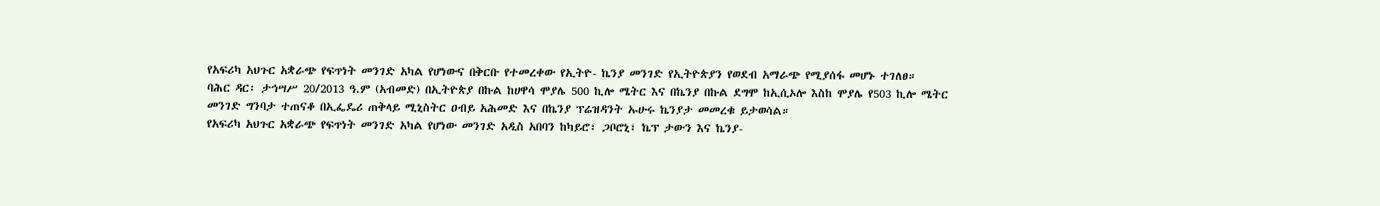የአፍሪካ አህጉር አቋራጭ የፍጥነት መንገድ አካል የሆነውና በቅርቡ የተመረቀው የኢትዮ- ኬንያ መንገድ የኢትዮጵያን የወደብ አማራጭ የሚያሰፋ መሆኑ ተገለፀ።
ባሕር ዳር፡ ታኅሣሥ 20/2013 ዓ.ም (አብመድ) በኢትዮጵያ በኩል ከሀዋሳ ሞያሌ 500 ኪሎ ሜትር እና በኬንያ በኩል ደግሞ ከኢሲኦሎ እስከ ሞያሌ የ503 ኪሎ ሜትር መንገድ ግንባታ ተጠናቆ በኢፌዴሪ ጠቅላይ ሚኒስትር ዐብይ አሕመድ እና በኬንያ ፕሬዝዳንት ኡሁሩ ኬንያታ መመረቁ ይታወሳል።
የአፍሪካ አህጉር አቋራጭ የፍጥነት መንገድ አካል የሆነው መንገድ አዲስ አበባን ከካይሮ፣ ጋቦሮኒ፣ ኬፕ ታውን እና ኬንያ-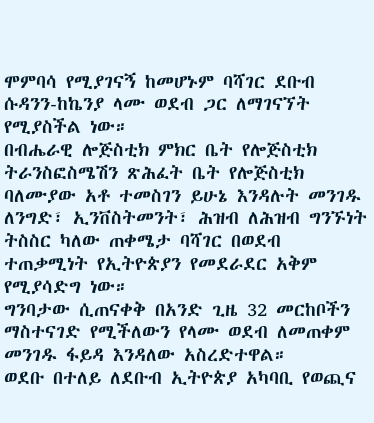ሞምባሳ የሚያገናኝ ከመሆኑም ባሻገር ደቡብ ሱዳንን-ከኬንያ ላሙ ወደብ ጋር ለማገናኘት የሚያስችል ነው።
በብሔራዊ ሎጅስቲክ ምክር ቤት የሎጅስቲክ ትራንስፎስሜሽን ጽሕፈት ቤት የሎጅስቲክ ባለሙያው አቶ ተመስገን ይሁኔ እንዳሉት መንገዱ ለንግድ፣ ኢንቨስትመንት፣ ሕዝብ ለሕዝብ ግንኙነት ትስስር ካለው ጠቀሜታ ባሻገር በወደብ ተጠቃሚነት የኢትዮጵያን የመደራደር አቅም የሚያሳድግ ነው።
ግንባታው ሲጠናቀቅ በአንድ ጊዜ 32 መርከቦችን ማስተናገድ የሚችለውን የላሙ ወደብ ለመጠቀም መንገዱ ፋይዳ እንዳለው አስረድተዋል።
ወደቡ በተለይ ለደቡብ ኢትዮጵያ አካባቢ የወጪና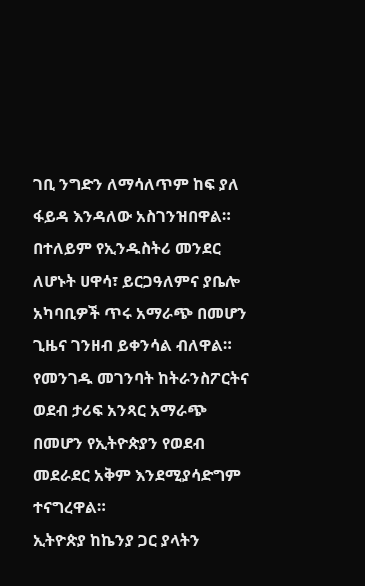ገቢ ንግድን ለማሳለጥም ከፍ ያለ ፋይዳ እንዳለው አስገንዝበዋል። በተለይም የኢንዱስትሪ መንደር ለሆኑት ሀዋሳ፣ ይርጋዓለምና ያቤሎ አካባቢዎች ጥሩ አማራጭ በመሆን ጊዜና ገንዘብ ይቀንሳል ብለዋል።
የመንገዱ መገንባት ከትራንስፖርትና ወደብ ታሪፍ አንጻር አማራጭ በመሆን የኢትዮጵያን የወደብ መደራደር አቅም እንደሚያሳድግም ተናግረዋል።
ኢትዮጵያ ከኬንያ ጋር ያላትን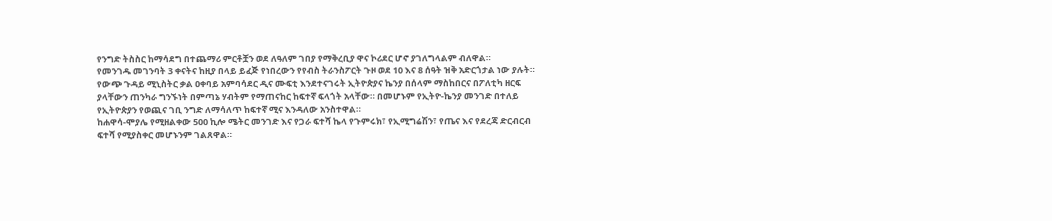የንግድ ትስስር ከማሳደግ በተጨማሪ ምርቶቿን ወደ ለዓለም ገበያ የማቅረቢያ ዋና ኮሪደር ሆኖ ያገለግላልም ብለዋል።
የመንገዱ መገንባት 3 ቀናትና ከዚያ በላይ ይፈጅ የነበረውን የየብስ ትራንስፖርት ጉዞ ወደ 10 እና 8 ሰዓት ዝቅ አድርጎታል ነው ያሉት።
የውጭ ጉዳይ ሚኒስትር ቃል ዐቀባይ አምባሳደር ዲና ሙፍቲ እንደተናገሩት ኢትዮጵያና ኬንያ በሰላም ማስከበርና በፖለቲካ ዘርፍ ያላቸውን ጠንካራ ግንኙነት በምጣኔ ሃብትም የማጠናከር ከፍተኛ ፍላጎት አላቸው። በመሆኑም የኢትዮ-ኬንያ መንገድ በተለይ የኢትዮጵያን የወጪና ገቢ ንግድ ለማሳለጥ ከፍተኛ ሚና እንዳለው አንስተዋል።
ከሐዋሳ-ሞያሌ የሚዘልቀው 500 ኪሎ ሜትር መንገድ እና የጋራ ፍተሻ ኬላ የጉምሩክ፣ የኢሚግሬሽን፣ የጤና እና የደረጃ ድርብርብ ፍተሻ የሚያስቀር መሆኑንም ገልጸዋል።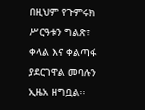በዚህም የጉምሩክ ሥርዓቱን ግልጽ፣ ቀላል እና ቀልጣፋ ያደርገዋል መባሉን ኢዜአ ዘግቧል፡፡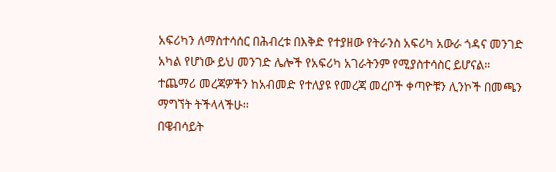አፍሪካን ለማስተሳሰር በሕብረቱ በእቅድ የተያዘው የትራንስ አፍሪካ አውራ ጎዳና መንገድ አካል የሆነው ይህ መንገድ ሌሎች የአፍሪካ አገራትንም የሚያስተሳስር ይሆናል።
ተጨማሪ መረጃዎችን ከአብመድ የተለያዩ የመረጃ መረቦች ቀጣዮቹን ሊንኮች በመጫን ማግኘት ትችላላችሁ፡፡
በዌብሳይት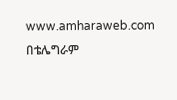www.amharaweb.com
በቴሌግራም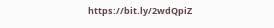https://bit.ly/2wdQpiZ